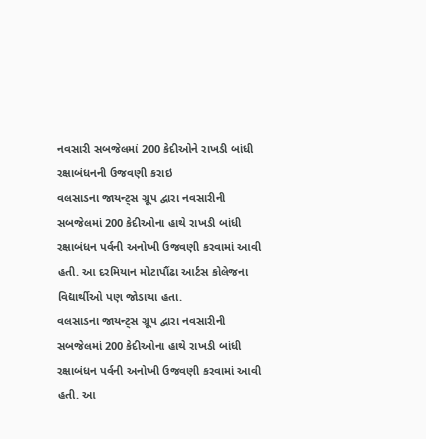નવસારી સબજેલમાં 200 કેદીઓને રાખડી બાંધી રક્ષાબંધનની ઉજવણી કરાઇ
વલસાડના જાયન્ટ્સ ગ્રૂપ દ્વારા નવસારીની સબજેલમાં 200 કેદીઓના હાથે રાખડી બાંધી રક્ષાબંધન પર્વની અનોખી ઉજવણી કરવામાં આવી હતી. આ દરમિયાન મોટાપૌંઢા આર્ટસ કોલેજના વિદ્યાર્થીઓ પણ જોડાયા હતા.
વલસાડના જાયન્ટ્સ ગ્રૂપ દ્વારા નવસારીની સબજેલમાં 200 કેદીઓના હાથે રાખડી બાંધી રક્ષાબંધન પર્વની અનોખી ઉજવણી કરવામાં આવી હતી. આ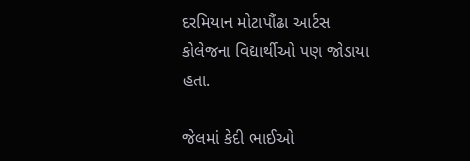દરમિયાન મોટાપૌંઢા આર્ટસ કોલેજના વિદ્યાર્થીઓ પણ જોડાયા હતા.

જેલમાં કેદી ભાઈઓ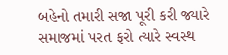બહેનો તમારી સજા પૂરી કરી જ્યારે સમાજમાં પરત ફરો ત્યારે સ્વસ્થ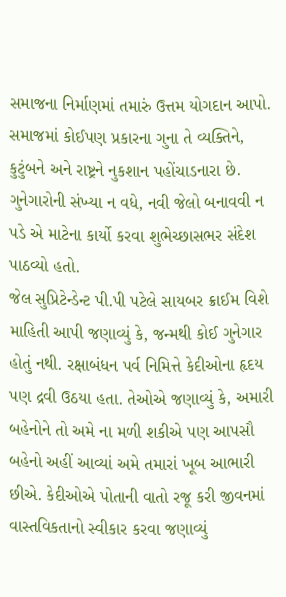સમાજના નિર્માણમાં તમારું ઉત્તમ યોગદાન આપો. સમાજમાં કોઈપણ પ્રકારના ગુના તે વ્યક્તિને, કુટુંબને અને રાષ્ટ્રને નુકશાન પહોંચાડનારા છે. ગુનેગારોની સંખ્યા ન વધે, નવી જેલો બનાવવી ન પડે એ માટેના કાર્યો કરવા શુભેચ્છાસભર સંદેશ પાઠવ્યો હતો.
જેલ સુપ્રિટેન્ડેન્ટ પી.પી પટેલે સાયબર ક્રાઈમ વિશે માહિતી આપી જણાવ્યું કે, જન્મથી કોઈ ગુનેગાર હોતું નથી. રક્ષાબંધન પર્વ નિમિત્તે કેદીઓના હૃદય પણ દ્રવી ઉઠયા હતા. તેઓએ જણાવ્યું કે, અમારી બહેનોને તો અમે ના મળી શકીએ પણ આપસૌ બહેનો અહીં આવ્યાં અમે તમારાં ખૂબ આભારી છીએ. કેદીઓએ પોતાની વાતો રજૂ કરી જીવનમાં વાસ્તવિકતાનો સ્વીકાર કરવા જણાવ્યું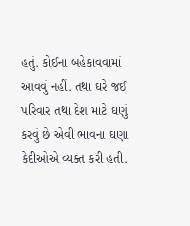હતું. કોઈના બહેકાવવામાં આવવું નહીં. તથા ઘરે જઈ પરિવાર તથા દેશ માટે ઘણું કરવું છે એવી ભાવના ઘણા કેદીઓએ વ્યક્ત કરી હતી.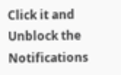Click it and Unblock the Notifications